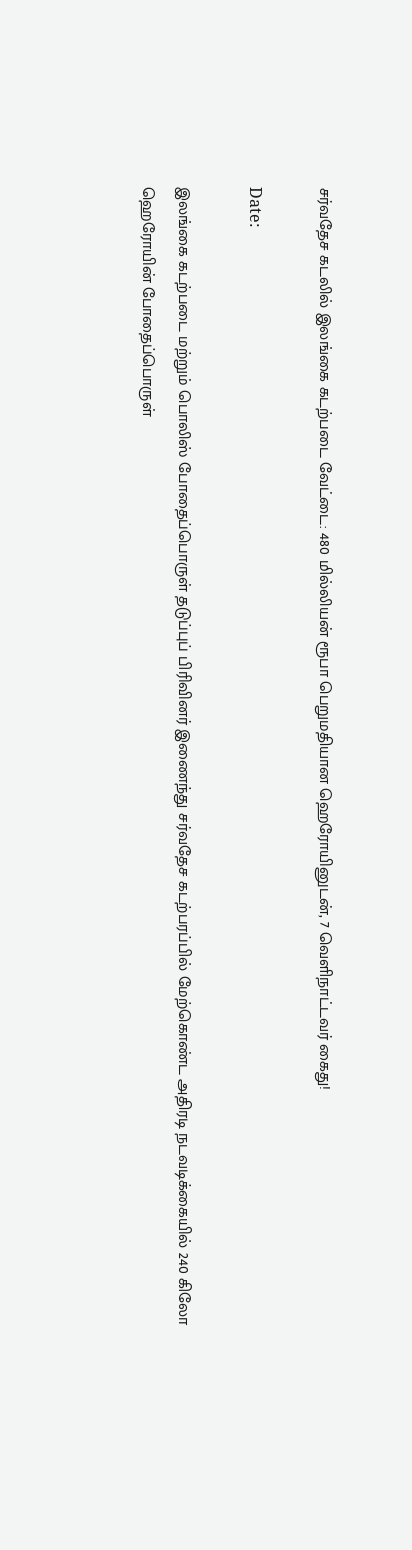சர்வதேச கடலில் இலங்கை கடற்படை வேட்டை: 480 மில்லியன் ரூபா பெறுமதியான ஹெரோயினுடன், 7 வெளிநாட்டவர் கைது!

Date:

இலங்கை கடற்படை மற்றும் பொலிஸ் போதைப்பொருள் தடுப்புப் பிரிவினர் இணைந்து சர்வதேச கடற்பரப்பில் மேற்கொண்ட அதிரடி நடவடிக்கையில் 240 கிலோ ஹெரோயின் போதைப்பொருள்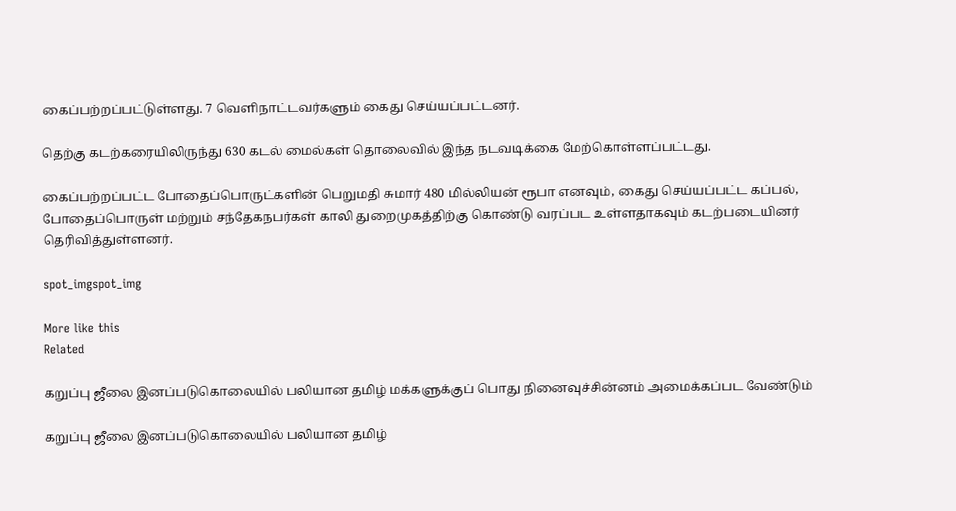கைப்பற்றப்பட்டுள்ளது. 7 வெளிநாட்டவர்களும் கைது செய்யப்பட்டனர்.

தெற்கு கடற்கரையிலிருந்து 630 கடல் மைல்கள் தொலைவில் இந்த நடவடிக்கை மேற்கொள்ளப்பட்டது.

கைப்பற்றப்பட்ட போதைப்பொருட்களின் பெறுமதி சுமார் 480 மில்லியன் ரூபா எனவும், கைது செய்யப்பட்ட கப்பல், போதைப்பொருள் மற்றும் சந்தேகநபர்கள் காலி துறைமுகத்திற்கு கொண்டு வரப்பட உள்ளதாகவும் கடற்படையினர் தெரிவித்துள்ளனர்.

spot_imgspot_img

More like this
Related

கறுப்பு ஜீலை இனப்படுகொலையில் பலியான தமிழ் மக்களுக்குப் பொது நினைவுச்சின்னம் அமைக்கப்பட வேண்டும்

கறுப்பு ஜீலை இனப்படுகொலையில் பலியான தமிழ்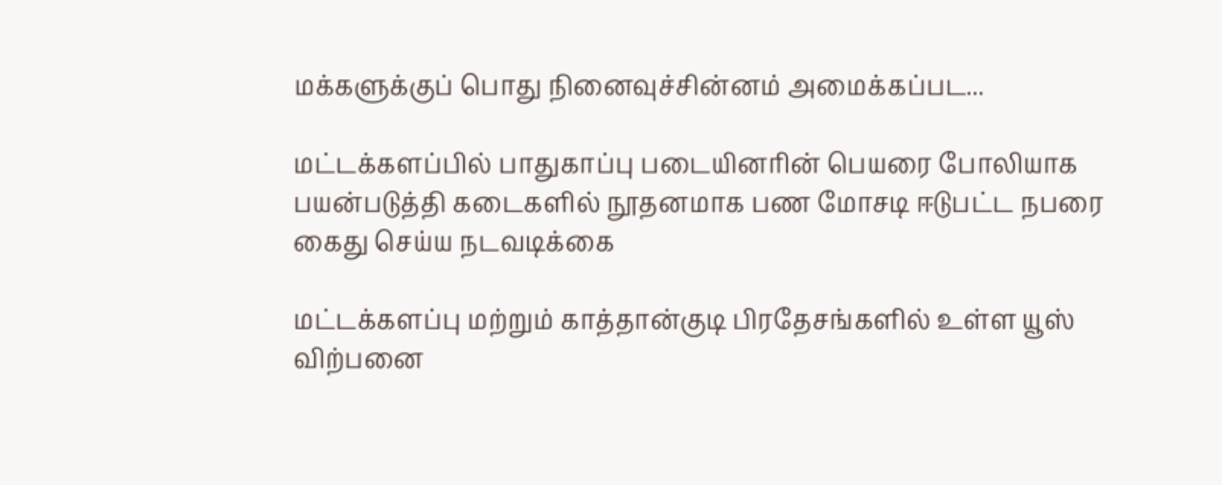மக்களுக்குப் பொது நினைவுச்சின்னம் அமைக்கப்பட...

மட்டக்களப்பில் பாதுகாப்பு படையினரின் பெயரை போலியாக பயன்படுத்தி கடைகளில் நூதனமாக பண மோசடி ஈடுபட்ட நபரை கைது செய்ய நடவடிக்கை

மட்டக்களப்பு மற்றும் காத்தான்குடி பிரதேசங்களில் உள்ள யூஸ் விற்பனை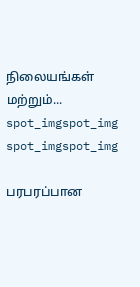நிலையங்கள் மற்றும்...
spot_imgspot_img
spot_imgspot_img

பரபரப்பான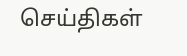செய்திகள்